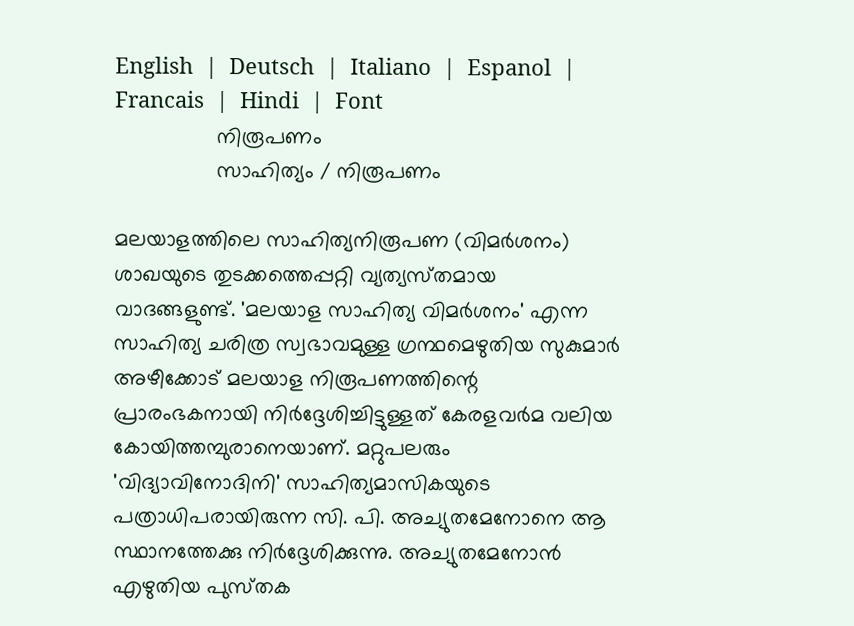English  |  Deutsch  |  Italiano  |  Espanol  |  Francais  |  Hindi  |  Font
                 നിരൂപണം
                 സാഹിത്യം / നിരൂപണം

മലയാളത്തിലെ സാഹിത്യനിരൂപണ (വിമര്‍ശനം) ശാഖയുടെ തുടക്കത്തെപ്പറ്റി വ്യത്യസ്‌തമായ വാദങ്ങളുണ്ട്‌. 'മലയാള സാഹിത്യ വിമര്‍ശനം' എന്ന സാഹിത്യ ചരിത്ര സ്വഭാവമുള്ള ഗ്രന്ഥമെഴുതിയ സുകുമാര്‍ അഴീക്കോട്‌ മലയാള നിരൂപണത്തിന്റെ പ്രാരംഭകനായി നിര്‍ദ്ദേശിച്ചിട്ടുള്ളത്‌ കേരളവര്‍മ വലിയ കോയിത്തമ്പുരാനെയാണ്‌. മറ്റുപലരും 'വിദ്യാവിനോദിനി' സാഹിത്യമാസികയുടെ പത്രാധിപരായിരുന്ന സി. പി. അച്യുതമേനോനെ ആ സ്ഥാനത്തേക്കു നിര്‍ദ്ദേശിക്കുന്നു. അച്യുതമേനോന്‍ എഴുതിയ പുസ്‌തക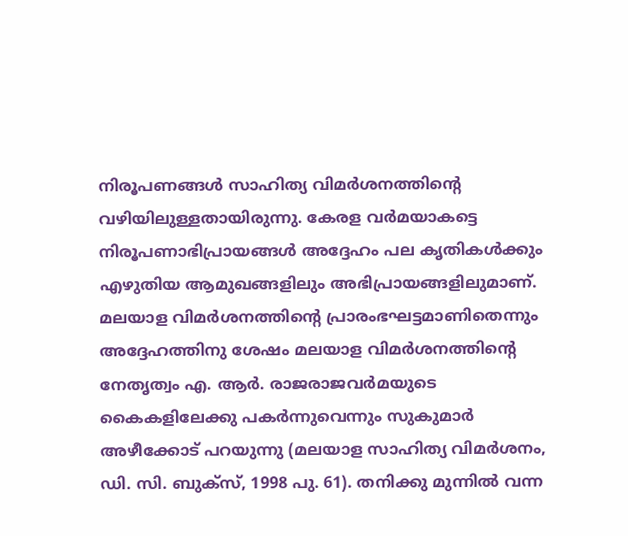നിരൂപണങ്ങള്‍ സാഹിത്യ വിമര്‍ശനത്തിന്റെ വഴിയിലുള്ളതായിരുന്നു. കേരള വര്‍മയാകട്ടെ നിരൂപണാഭിപ്രായങ്ങള്‍ അദ്ദേഹം പല കൃതികള്‍ക്കും എഴുതിയ ആമുഖങ്ങളിലും അഭിപ്രായങ്ങളിലുമാണ്‌. മലയാള വിമര്‍ശനത്തിന്റെ പ്രാരംഭഘട്ടമാണിതെന്നും അദ്ദേഹത്തിനു ശേഷം മലയാള വിമര്‍ശനത്തിന്റെ നേതൃത്വം എ. ആര്‍. രാജരാജവര്‍മയുടെ കൈകളിലേക്കു പകര്‍ന്നുവെന്നും സുകുമാര്‍ അഴീക്കോട്‌ പറയുന്നു (മലയാള സാഹിത്യ വിമര്‍ശനം, ഡി. സി. ബുക്‌സ്‌, 1998 പു. 61). തനിക്കു മുന്നില്‍ വന്ന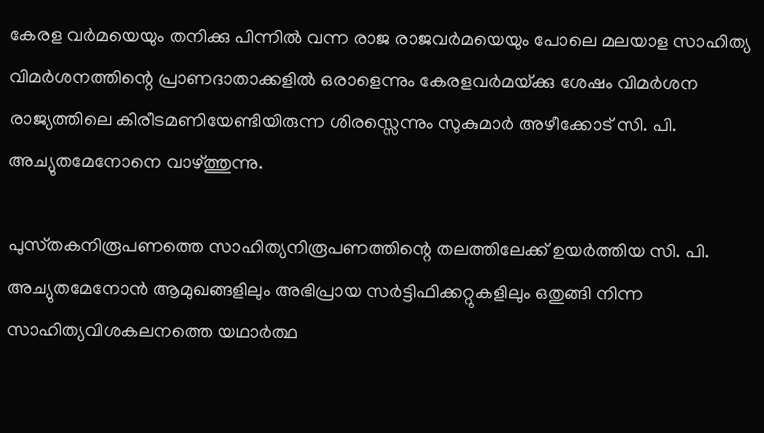കേരള വര്‍മയെയും തനിക്കു പിന്നില്‍ വന്ന രാജ രാജവര്‍മയെയും പോലെ മലയാള സാഹിത്യ വിമര്‍ശനത്തിന്റെ പ്രാണദാതാക്കളില്‍ ഒരാളെന്നും കേരളവര്‍മയ്‌ക്കു ശേഷം വിമര്‍ശന രാജ്യത്തിലെ കിരീടമണിയേണ്ടിയിരുന്ന ശിരസ്സെന്നും സുകുമാര്‍ അഴീക്കോട്‌ സി. പി. അച്യുതമേനോനെ വാഴ്‌ത്തുന്നു.

പുസ്‌തകനിരൂപണത്തെ സാഹിത്യനിരൂപണത്തിന്റെ തലത്തിലേക്ക്‌ ഉയര്‍ത്തിയ സി. പി. അച്യുതമേനോന്‍ ആമുഖങ്ങളിലും അഭിപ്രായ സര്‍ട്ടിഫിക്കറ്റുകളിലും ഒതുങ്ങി നിന്ന സാഹിത്യവിശകലനത്തെ യഥാര്‍ത്ഥ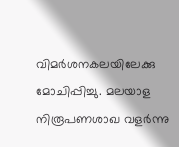വിമര്‍ശനകലയിലേക്കു മോചിപ്പിച്ചു. മലയാള നിരൂപണശാഖ വളര്‍ന്നു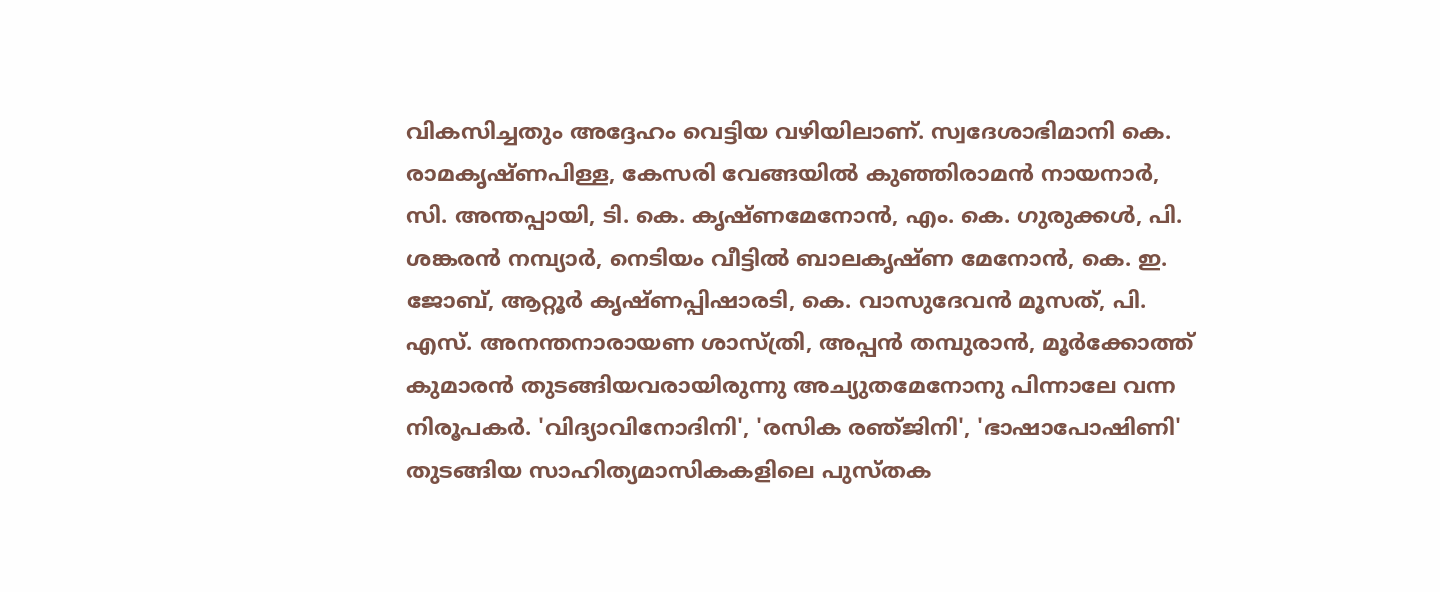വികസിച്ചതും അദ്ദേഹം വെട്ടിയ വഴിയിലാണ്‌. സ്വദേശാഭിമാനി കെ. രാമകൃഷ്‌ണപിള്ള, കേസരി വേങ്ങയില്‍ കുഞ്ഞിരാമന്‍ നായനാര്‍, സി. അന്തപ്പായി, ടി. കെ. കൃഷ്‌ണമേനോന്‍, എം. കെ. ഗുരുക്കള്‍, പി. ശങ്കരന്‍ നമ്പ്യാര്‍, നെടിയം വീട്ടില്‍ ബാലകൃഷ്‌ണ മേനോന്‍, കെ. ഇ. ജോബ്‌, ആറ്റൂര്‍ കൃഷ്‌ണപ്പിഷാരടി, കെ. വാസുദേവന്‍ മൂസത്‌, പി. എസ്‌. അനന്തനാരായണ ശാസ്‌ത്രി, അപ്പന്‍ തമ്പുരാന്‍, മൂര്‍ക്കോത്ത്‌ കുമാരന്‍ തുടങ്ങിയവരായിരുന്നു അച്യുതമേനോനു പിന്നാലേ വന്ന നിരൂപകര്‍. 'വിദ്യാവിനോദിനി', 'രസിക രഞ്‌ജിനി', 'ഭാഷാപോഷിണി' തുടങ്ങിയ സാഹിത്യമാസികകളിലെ പുസ്‌തക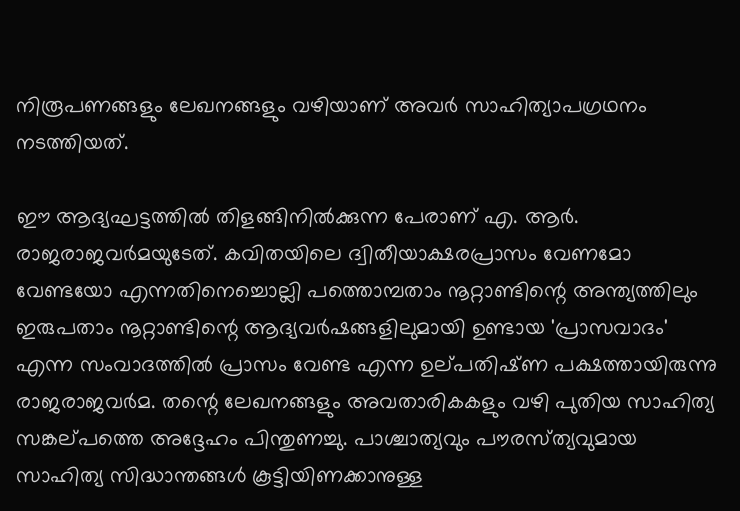നിരൂപണങ്ങളും ലേഖനങ്ങളും വഴിയാണ്‌ അവര്‍ സാഹിത്യാപഗ്രഥനം നടത്തിയത്‌.

ഈ ആദ്യഘട്ടത്തില്‍ തിളങ്ങിനില്‍ക്കുന്ന പേരാണ്‌ എ. ആര്‍. രാജരാജവര്‍മയുടേത്‌. കവിതയിലെ ദ്വിതീയാക്ഷരപ്രാസം വേണമോ വേണ്ടയോ എന്നതിനെച്ചൊല്ലി പത്തൊമ്പതാം നൂറ്റാണ്ടിന്റെ അന്ത്യത്തിലും ഇരുപതാം നൂറ്റാണ്ടിന്റെ ആദ്യവര്‍ഷങ്ങളിലുമായി ഉണ്ടായ 'പ്രാസവാദം' എന്ന സംവാദത്തില്‍ പ്രാസം വേണ്ട എന്ന ഉല്‌പതിഷ്‌ണ പക്ഷത്തായിരുന്നു രാജരാജവര്‍മ. തന്റെ ലേഖനങ്ങളും അവതാരികകളും വഴി പുതിയ സാഹിത്യ സങ്കല്‌പത്തെ അദ്ദേഹം പിന്തുണച്ചു. പാശ്ചാത്യവും പൗരസ്‌ത്യവുമായ സാഹിത്യ സിദ്ധാന്തങ്ങള്‍ കൂട്ടിയിണക്കാനുള്ള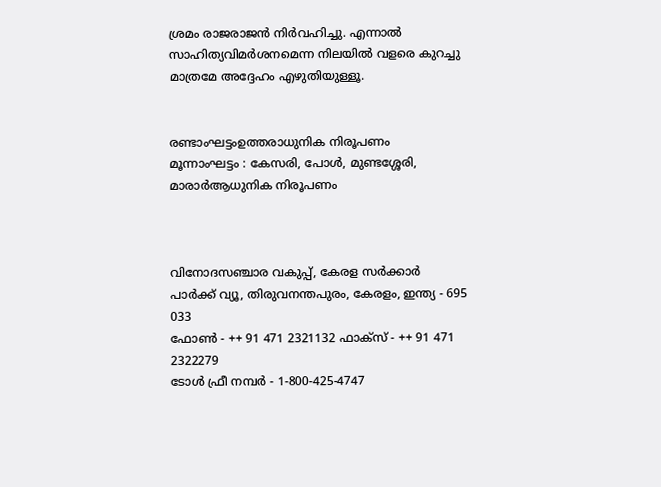ശ്രമം രാജരാജന്‍ നിര്‍വഹിച്ചു. എന്നാല്‍ സാഹിത്യവിമര്‍ശനമെന്ന നിലയില്‍ വളരെ കുറച്ചു മാത്രമേ അദ്ദേഹം എഴുതിയുള്ളൂ.


രണ്ടാംഘട്ടംഉത്തരാധുനിക നിരൂപണം
മൂന്നാംഘട്ടം : കേസരി, പോള്‍, മുണ്ടശ്ശേരി, മാരാര്‍ആധുനിക നിരൂപണം



വിനോദസഞ്ചാര വകുപ്പ്‌, കേരള സര്‍ക്കാര്‍
പാര്‍ക്ക്‌ വ്യൂ, തിരുവനന്തപുരം, കേരളം, ഇന്ത്യ - 695 033
ഫോണ്‍ - ++ 91 471 2321132 ഫാക്‌സ്‌ - ++ 91 471 2322279
ടോള്‍ ഫ്രീ നമ്പര്‍ - 1-800-425-4747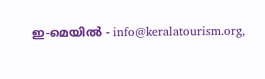ഇ-മെയില്‍ - info@keralatourism.org,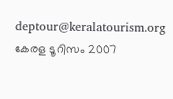deptour@keralatourism.org
കേരള ടൂറിസം 2007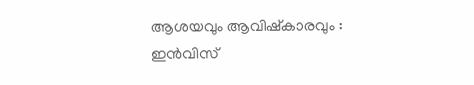ആശയവും ആവിഷ്‌കാരവും : ഇന്‍വിസ്‌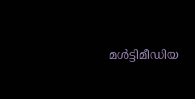മള്‍ട്ടിമീഡിയ